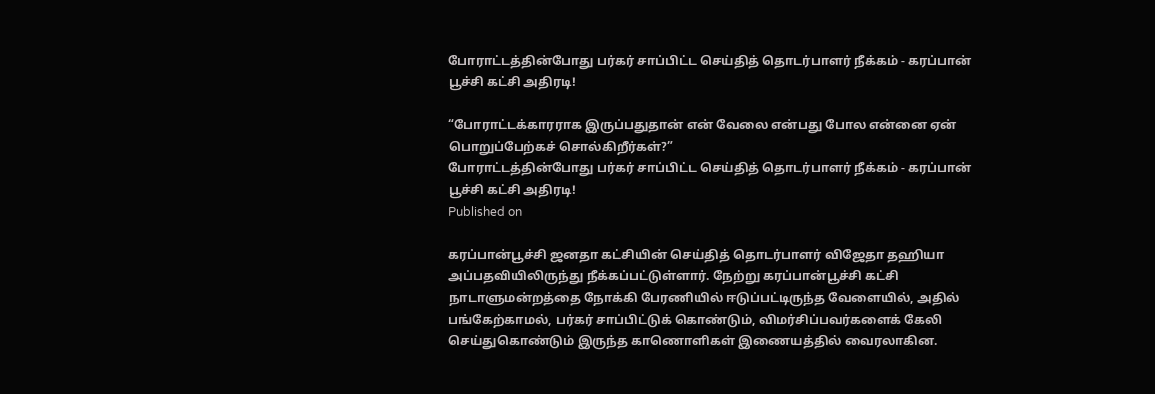போராட்டத்தின்போது பர்கர் சாப்பிட்ட செய்தித் தொடர்பாளர் நீக்கம் - கரப்பான் பூச்சி கட்சி அதிரடி!

“போராட்டக்காரராக இருப்பதுதான் என் வேலை என்பது போல என்னை ஏன் பொறுப்பேற்கச் சொல்கிறீர்கள்?”
போராட்டத்தின்போது பர்கர் சாப்பிட்ட செய்தித் தொடர்பாளர் நீக்கம் - கரப்பான் பூச்சி கட்சி அதிரடி!
Published on

கரப்பான்பூச்சி ஜனதா கட்சியின் செய்தித் தொடர்பாளர் விஜேதா தஹியா அப்பதவியிலிருந்து நீக்கப்பட்டுள்ளார். நேற்று கரப்பான்பூச்சி கட்சி நாடாளுமன்றத்தை நோக்கி பேரணியில் ஈடுப்பட்டிருந்த வேளையில், அதில் பங்கேற்காமல், பர்கர் சாப்பிட்டுக் கொண்டும், விமர்சிப்பவர்களைக் கேலி செய்துகொண்டும் இருந்த காணொளிகள் இணையத்தில் வைரலாகின.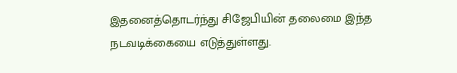இதனைத்தொடர்ந்து சிஜேபியின் தலைமை இந்த நடவடிக்கையை எடுத்துள்ளது.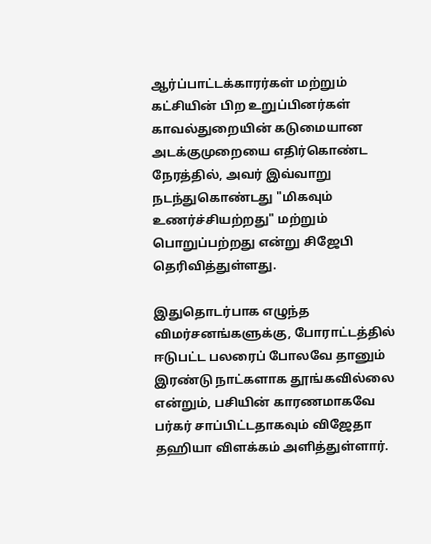ஆர்ப்பாட்டக்காரர்கள் மற்றும் கட்சியின் பிற உறுப்பினர்கள் காவல்துறையின் கடுமையான அடக்குமுறையை எதிர்கொண்ட நேரத்தில், அவர் இவ்வாறு நடந்துகொண்டது "மிகவும் உணர்ச்சியற்றது" மற்றும் பொறுப்பற்றது என்று சிஜேபி தெரிவித்துள்ளது.

இதுதொடர்பாக எழுந்த விமர்சனங்களுக்கு, போராட்டத்தில் ஈடுபட்ட பலரைப் போலவே தானும் இரண்டு நாட்களாக தூங்கவில்லை என்றும், பசியின் காரணமாகவே பர்கர் சாப்பிட்டதாகவும் விஜேதா தஹியா விளக்கம் அளித்துள்ளார்.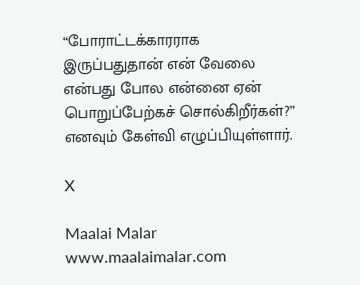“போராட்டக்காரராக இருப்பதுதான் என் வேலை என்பது போல என்னை ஏன் பொறுப்பேற்கச் சொல்கிறீர்கள்?” எனவும் கேள்வி எழுப்பியுள்ளார்.

X

Maalai Malar
www.maalaimalar.com